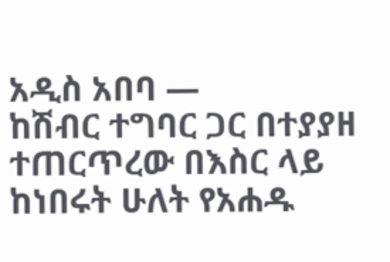አዲስ አበባ —
ከሽብር ተግባር ጋር በተያያዘ ተጠርጥረው በእስር ላይ ከነበሩት ሁለት የአሐዱ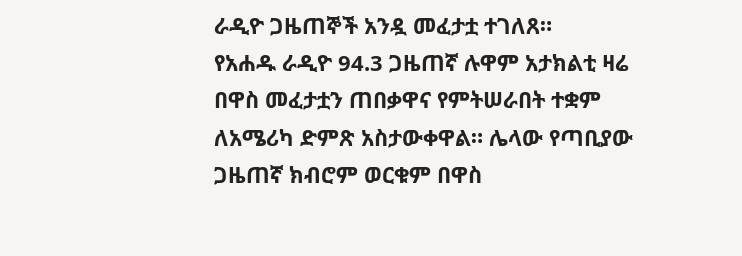ራዲዮ ጋዜጠኞች አንዷ መፈታቷ ተገለጸ።
የአሐዱ ራዲዮ 94.3 ጋዜጠኛ ሉዋም አታክልቲ ዛሬ በዋስ መፈታቷን ጠበቃዋና የምትሠራበት ተቋም ለአሜሪካ ድምጽ አስታውቀዋል። ሌላው የጣቢያው ጋዜጠኛ ክብሮም ወርቁም በዋስ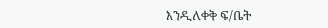እንዲለቀቅ ፍ/ቤት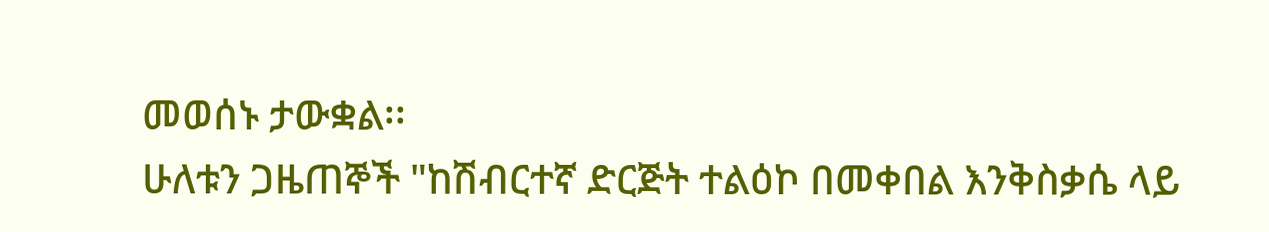መወሰኑ ታውቋል፡፡
ሁለቱን ጋዜጠኞች "ከሽብርተኛ ድርጅት ተልዕኮ በመቀበል እንቅስቃሴ ላይ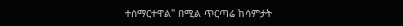ተሰማርተዋል" በሚል ጥርጣሬ ከሳምታት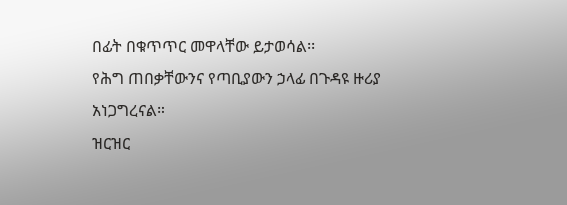በፊት በቁጥጥር መዋላቸው ይታወሳል፡፡
የሕግ ጠበቃቸውንና የጣቢያውን ኃላፊ በጉዳዩ ዙሪያ አነጋግረናል።
ዝርዝር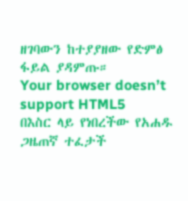ዘገባውን ከተያያዘው የድምፅ ፋይል ያዳምጡ።
Your browser doesn’t support HTML5
በእስር ላይ የነበረችው የአሐዱ ጋዜጠኛ ተፈታች